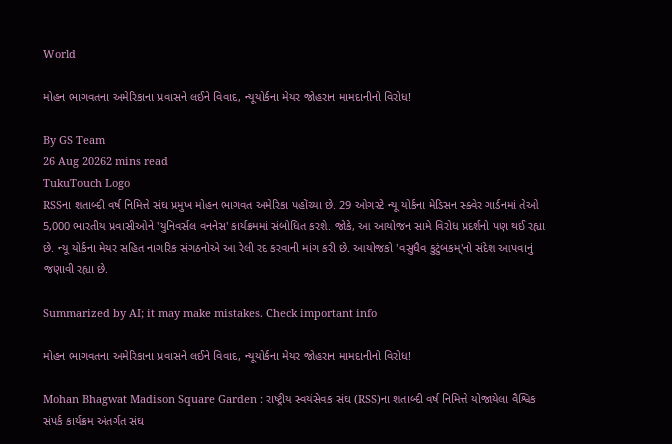World

મોહન ભાગવતના અમેરિકાના પ્રવાસને લઈને વિવાદ, ન્યૂયોર્કના મેયર જોહરાન મામદાનીનો વિરોધ!

By GS Team
26 Aug 20262 mins read
TukuTouch Logo
RSSના શતાબ્દી વર્ષ નિમિત્તે સંઘ પ્રમુખ મોહન ભાગવત અમેરિકા પહોંચ્યા છે. 29 ઓગસ્ટે ન્યૂ યોર્કના મેડિસન સ્ક્વેર ગાર્ડનમાં તેઓ 5,000 ભારતીય પ્રવાસીઓને 'યુનિવર્સલ વનનેસ' કાર્યક્રમમાં સંબોધિત કરશે. જોકે, આ આયોજન સામે વિરોધ પ્રદર્શનો પણ થઈ રહ્યા છે. ન્યૂ યોર્કના મેયર સહિત નાગરિક સંગઠનોએ આ રેલી રદ કરવાની માંગ કરી છે. આયોજકો 'વસુધૈવ કુટુંબકમ્'નો સંદેશ આપવાનું જણાવી રહ્યા છે.

Summarized by AI; it may make mistakes. Check important info

મોહન ભાગવતના અમેરિકાના પ્રવાસને લઈને વિવાદ, ન્યૂયોર્કના મેયર જોહરાન મામદાનીનો વિરોધ!

Mohan Bhagwat Madison Square Garden : રાષ્ટ્રીય સ્વયંસેવક સંઘ (RSS)ના શતાબ્દી વર્ષ નિમિત્તે યોજાયેલા વૈશ્વિક સંપર્ક કાર્યક્રમ અંતર્ગત સંઘ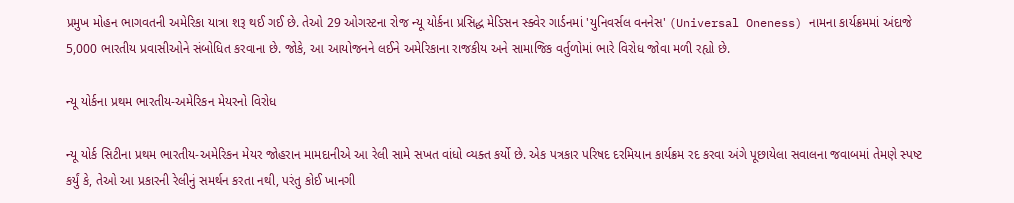પ્રમુખ મોહન ભાગવતની અમેરિકા યાત્રા શરૂ થઈ ગઈ છે. તેઓ 29 ઓગસ્ટના રોજ ન્યૂ યોર્કના પ્રસિદ્ધ મેડિસન સ્ક્વેર ગાર્ડનમાં 'યુનિવર્સલ વનનેસ' (Universal Oneness) નામના કાર્યક્રમમાં અંદાજે 5,000 ભારતીય પ્રવાસીઓને સંબોધિત કરવાના છે. જોકે, આ આયોજનને લઈને અમેરિકાના રાજકીય અને સામાજિક વર્તુળોમાં ભારે વિરોધ જોવા મળી રહ્યો છે.

ન્યૂ યોર્કના પ્રથમ ભારતીય-અમેરિકન મેયરનો વિરોધ

ન્યૂ યોર્ક સિટીના પ્રથમ ભારતીય-અમેરિકન મેયર જોહરાન મામદાનીએ આ રેલી સામે સખત વાંધો વ્યક્ત કર્યો છે. એક પત્રકાર પરિષદ દરમિયાન કાર્યક્રમ રદ કરવા અંગે પૂછાયેલા સવાલના જવાબમાં તેમણે સ્પષ્ટ કર્યું કે, તેઓ આ પ્રકારની રેલીનું સમર્થન કરતા નથી, પરંતુ કોઈ ખાનગી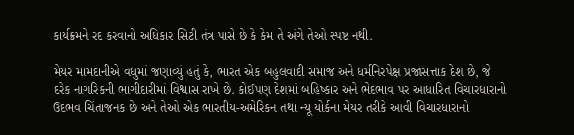કાર્યક્રમને રદ કરવાનો અધિકાર સિટી તંત્ર પાસે છે કે કેમ તે અંગે તેઓ સ્પષ્ટ નથી.

મેયર મામદાનીએ વધુમાં જણાવ્યું હતું કે, ભારત એક બહુલવાદી સમાજ અને ધર્મનિરપેક્ષ પ્રજાસત્તાક દેશ છે, જે દરેક નાગરિકની ભાગીદારીમાં વિશ્વાસ રાખે છે. કોઈપણ દેશમાં બહિષ્કાર અને ભેદભાવ પર આધારિત વિચારધારાનો ઉદભવ ચિંતાજનક છે અને તેઓ એક ભારતીય-અમેરિકન તથા ન્યૂ યોર્કના મેયર તરીકે આવી વિચારધારાનો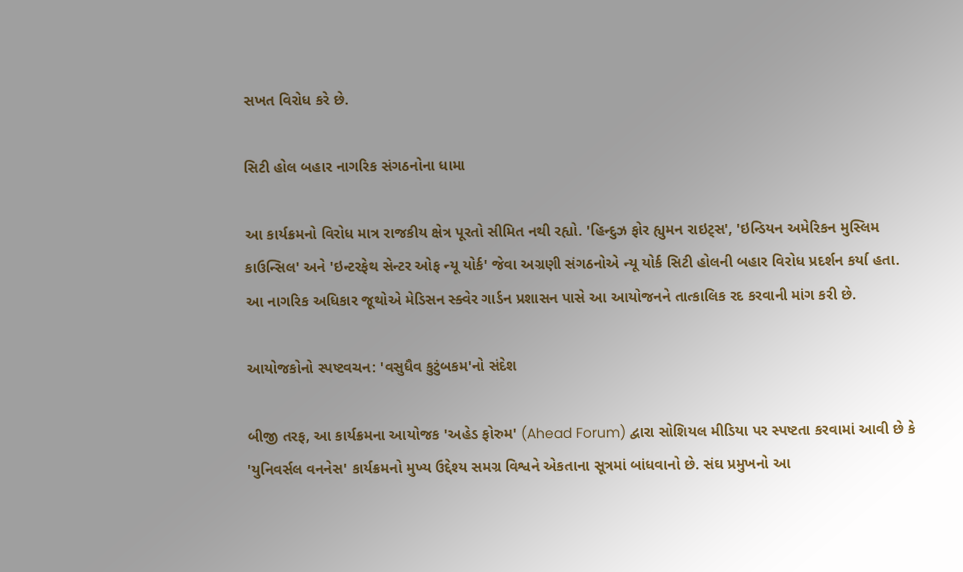સખત વિરોધ કરે છે.

સિટી હોલ બહાર નાગરિક સંગઠનોના ધામા

આ કાર્યક્રમનો વિરોધ માત્ર રાજકીય ક્ષેત્ર પૂરતો સીમિત નથી રહ્યો. 'હિન્દુઝ ફોર હ્યુમન રાઇટ્સ', 'ઇન્ડિયન અમેરિકન મુસ્લિમ કાઉન્સિલ' અને 'ઇન્ટરફેથ સેન્ટર ઓફ ન્યૂ યોર્ક' જેવા અગ્રણી સંગઠનોએ ન્યૂ યોર્ક સિટી હોલની બહાર વિરોધ પ્રદર્શન કર્યા હતા. આ નાગરિક અધિકાર જૂથોએ મેડિસન સ્ક્વેર ગાર્ડન પ્રશાસન પાસે આ આયોજનને તાત્કાલિક રદ કરવાની માંગ કરી છે.

આયોજકોનો સ્પષ્ટવચન: 'વસુધૈવ કુટુંબકમ'નો સંદેશ

બીજી તરફ, આ કાર્યક્રમના આયોજક 'અહેડ ફોરુમ' (Ahead Forum) દ્વારા સોશિયલ મીડિયા પર સ્પષ્ટતા કરવામાં આવી છે કે 'યુનિવર્સલ વનનેસ' કાર્યક્રમનો મુખ્ય ઉદ્દેશ્ય સમગ્ર વિશ્વને એકતાના સૂત્રમાં બાંધવાનો છે. સંઘ પ્રમુખનો આ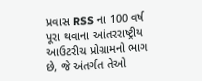પ્રવાસ RSS ના 100 વર્ષ પૂરા થવાના આંતરરાષ્ટ્રીય આઉટરીચ પ્રોગ્રામનો ભાગ છે, જે અંતર્ગત તેઓ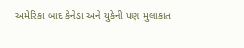અમેરિકા બાદ કેનેડા અને યુકેની પણ મુલાકાત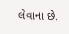લેવાના છે.